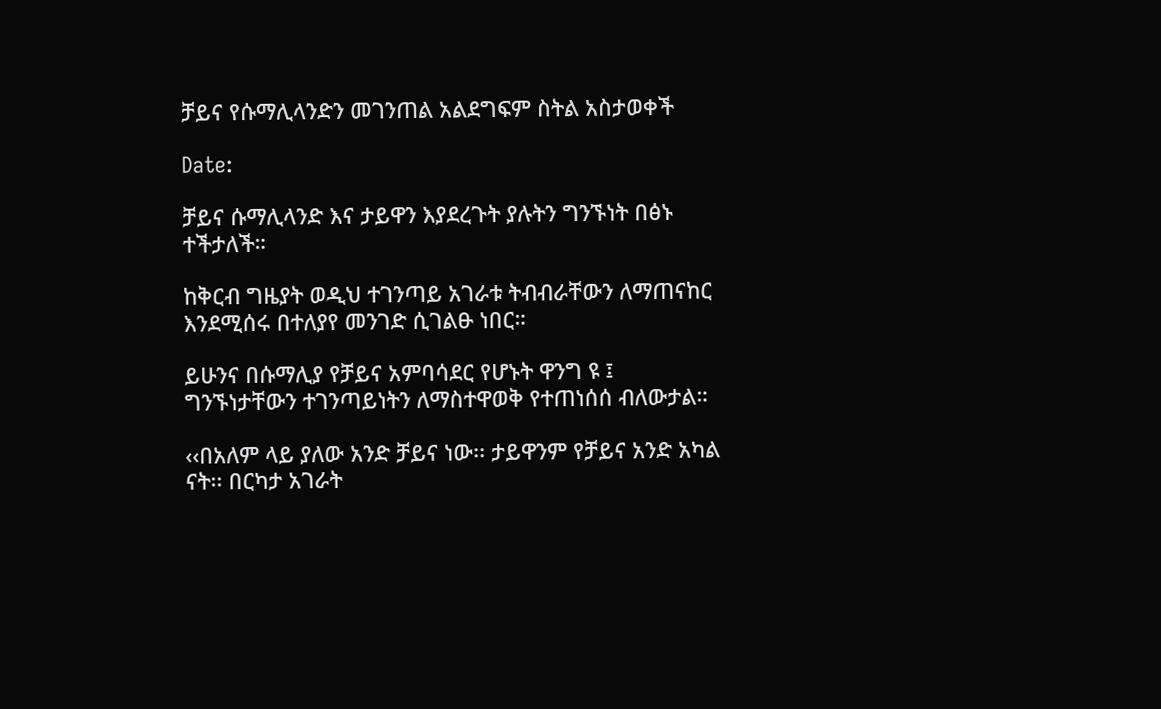ቻይና የሱማሊላንድን መገንጠል አልደግፍም ስትል አስታወቀች

Date:

ቻይና ሱማሊላንድ እና ታይዋን እያደረጉት ያሉትን ግንኙነት በፅኑ ተችታለች።

ከቅርብ ግዜያት ወዲህ ተገንጣይ አገራቱ ትብብራቸውን ለማጠናከር እንደሚሰሩ በተለያየ መንገድ ሲገልፁ ነበር።

ይሁንና በሱማሊያ የቻይና አምባሳደር የሆኑት ዋንግ ዩ ፤ ግንኙነታቸውን ተገንጣይነትን ለማስተዋወቅ የተጠነሰሰ ብለውታል።

‹‹በአለም ላይ ያለው አንድ ቻይና ነው፡፡ ታይዋንም የቻይና አንድ አካል ናት፡፡ በርካታ አገራት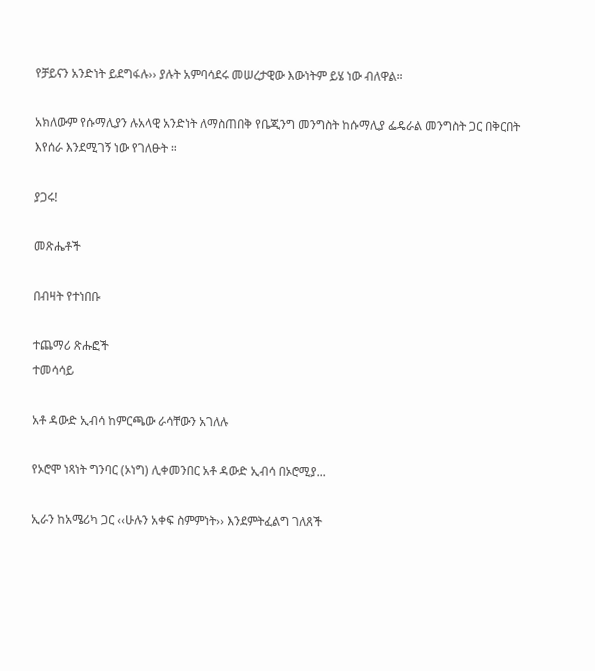የቻይናን አንድነት ይደግፋሉ›› ያሉት አምባሳደሩ መሠረታዊው እውነትም ይሄ ነው ብለዋል።

አክለውም የሱማሊያን ሉአላዊ አንድነት ለማስጠበቅ የቤጂንግ መንግስት ከሱማሊያ ፌዴራል መንግስት ጋር በቅርበት እየሰራ እንደሚገኝ ነው የገለፁት ።

ያጋሩ!

መጽሔቶች

በብዛት የተነበቡ

ተጨማሪ ጽሑፎች
ተመሳሳይ

አቶ ዳውድ ኢብሳ ከምርጫው ራሳቸውን አገለሉ

የኦሮሞ ነጻነት ግንባር (ኦነግ) ሊቀመንበር አቶ ዳውድ ኢብሳ በኦሮሚያ...

ኢራን ከአሜሪካ ጋር ‹‹ሁሉን አቀፍ ስምምነት›› እንደምትፈልግ ገለጸች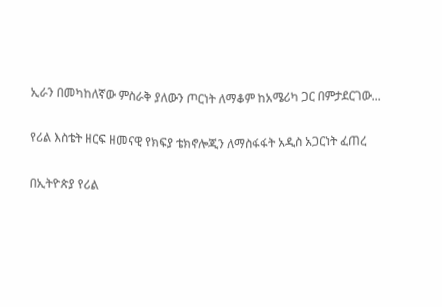ኢራን በመካከለኛው ምስራቅ ያለውን ጦርነት ለማቆም ከአሜሪካ ጋር በምታደርገው...

የሪል እስቴት ዘርፍ ዘመናዊ የክፍያ ቴክኖሎጂን ለማስፋፋት አዲስ አጋርነት ፈጠረ

በኢትዮጵያ የሪል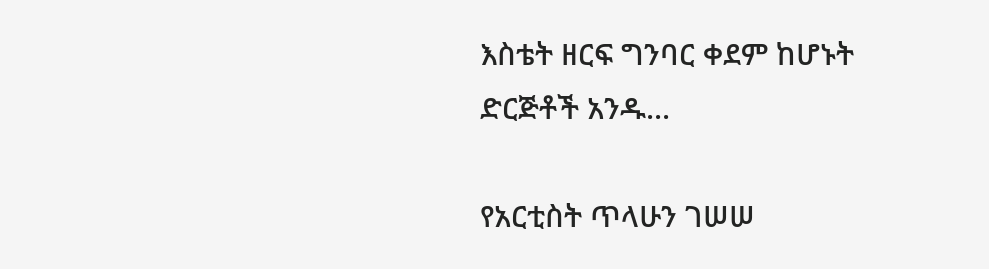እስቴት ዘርፍ ግንባር ቀደም ከሆኑት ድርጅቶች አንዱ...

የአርቲስት ጥላሁን ገሠሠ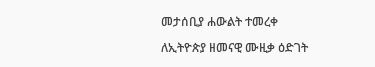መታሰቢያ ሐውልት ተመረቀ

ለኢትዮጵያ ዘመናዊ ሙዚቃ ዕድገት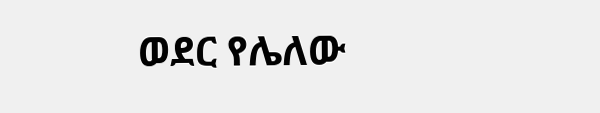ወደር የሌለው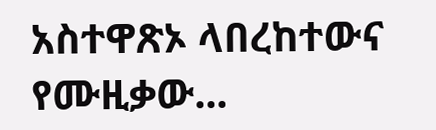አስተዋጽኦ ላበረከተውና የሙዚቃው...